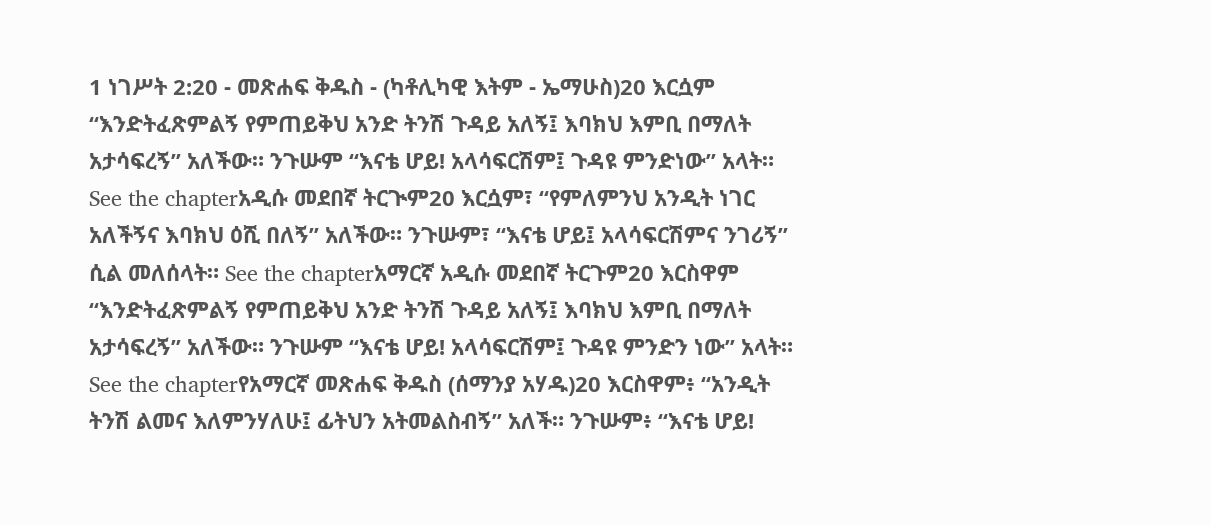1 ነገሥት 2:20 - መጽሐፍ ቅዱስ - (ካቶሊካዊ እትም - ኤማሁስ)20 እርሷም “እንድትፈጽምልኝ የምጠይቅህ አንድ ትንሽ ጉዳይ አለኝ፤ እባክህ እምቢ በማለት አታሳፍረኝ” አለችው። ንጉሡም “እናቴ ሆይ! አላሳፍርሽም፤ ጉዳዩ ምንድነው” አላት። See the chapterአዲሱ መደበኛ ትርጒም20 እርሷም፣ “የምለምንህ አንዲት ነገር አለችኝና እባክህ ዕሺ በለኝ” አለችው። ንጉሡም፣ “እናቴ ሆይ፤ አላሳፍርሽምና ንገሪኝ” ሲል መለሰላት። See the chapterአማርኛ አዲሱ መደበኛ ትርጉም20 እርስዋም “እንድትፈጽምልኝ የምጠይቅህ አንድ ትንሽ ጉዳይ አለኝ፤ እባክህ እምቢ በማለት አታሳፍረኝ” አለችው። ንጉሡም “እናቴ ሆይ! አላሳፍርሽም፤ ጉዳዩ ምንድን ነው” አላት። See the chapterየአማርኛ መጽሐፍ ቅዱስ (ሰማንያ አሃዱ)20 እርስዋም፥ “አንዲት ትንሽ ልመና እለምንሃለሁ፤ ፊትህን አትመልስብኝ” አለች። ንጉሡም፥ “እናቴ ሆይ!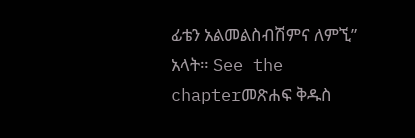ፊቴን አልመልስብሽምና ለምኚ” አላት። See the chapterመጽሐፍ ቅዱስ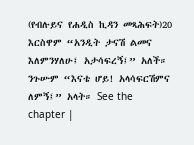(የብሉይና የሐዲስ ኪዳን መጻሕፍት)20 እርስዋም “አንዲት ታናሽ ልመና እለምንሃለሁ፤ አታሳፍረኝ፤” አለች። ንጉሡም “እናቴ ሆይ! አላሳፍርሽምና ለምኝ፤” አላት። See the chapter |